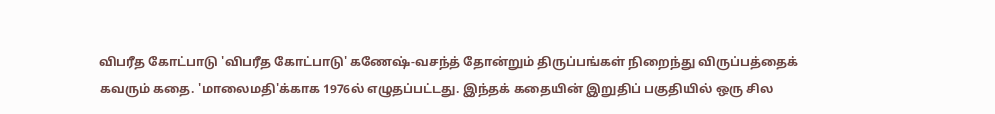விபரீத கோட்பாடு 'விபரீத கோட்பாடு' கணேஷ்-வசந்த் தோன்றும் திருப்பங்கள் நிறைந்து விருப்பத்தைக் கவரும் கதை. 'மாலைமதி'க்காக 1976ல் எழுதப்பட்டது. இந்தக் கதையின் இறுதிப் பகுதியில் ஒரு சில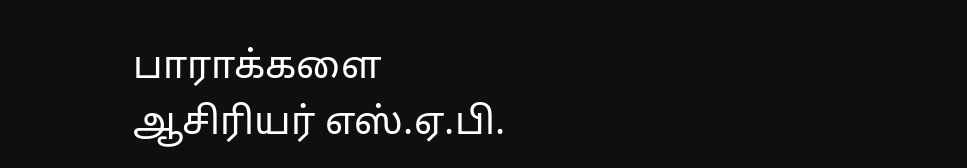பாராக்களை ஆசிரியர் எஸ்.ஏ.பி.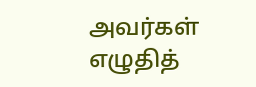அவர்கள் எழுதித்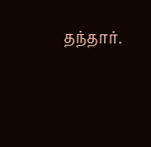தந்தார்.